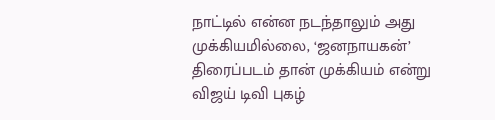நாட்டில் என்ன நடந்தாலும் அது முக்கியமில்லை, ‘ஜனநாயகன்’ திரைப்படம் தான் முக்கியம் என்று விஜய் டிவி புகழ்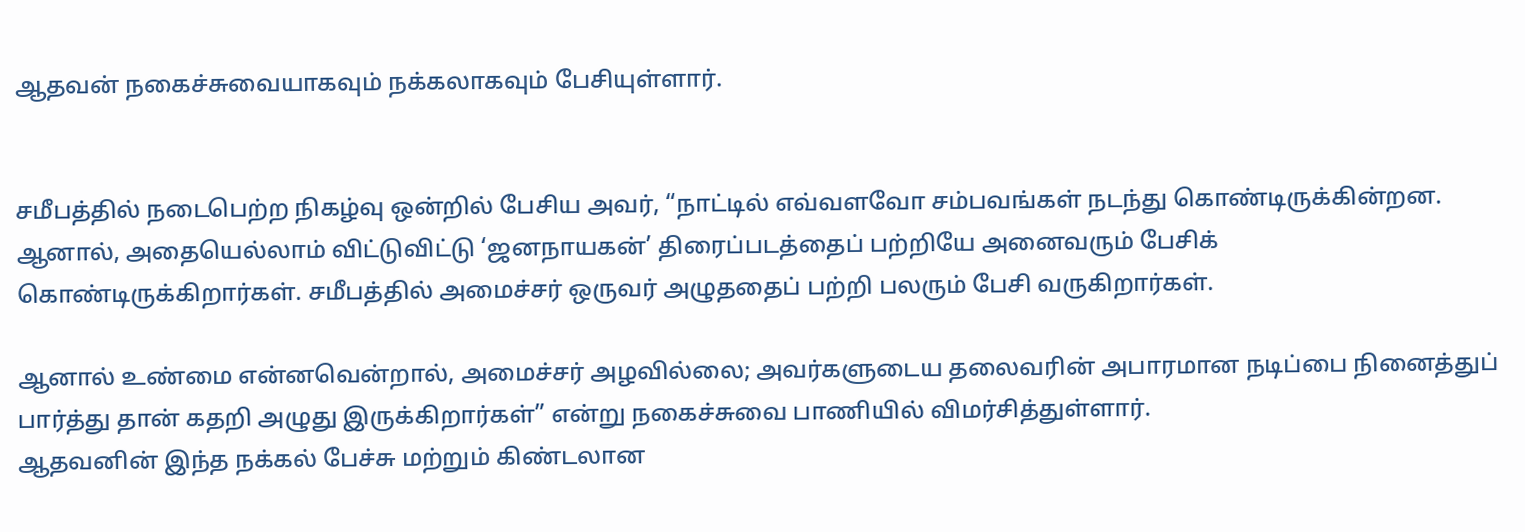ஆதவன் நகைச்சுவையாகவும் நக்கலாகவும் பேசியுள்ளார்.


சமீபத்தில் நடைபெற்ற நிகழ்வு ஒன்றில் பேசிய அவர், “நாட்டில் எவ்வளவோ சம்பவங்கள் நடந்து கொண்டிருக்கின்றன. ஆனால், அதையெல்லாம் விட்டுவிட்டு ‘ஜனநாயகன்’ திரைப்படத்தைப் பற்றியே அனைவரும் பேசிக் கொண்டிருக்கிறார்கள். சமீபத்தில் அமைச்சர் ஒருவர் அழுததைப் பற்றி பலரும் பேசி வருகிறார்கள்.

ஆனால் உண்மை என்னவென்றால், அமைச்சர் அழவில்லை; அவர்களுடைய தலைவரின் அபாரமான நடிப்பை நினைத்துப் பார்த்து தான் கதறி அழுது இருக்கிறார்கள்” என்று நகைச்சுவை பாணியில் விமர்சித்துள்ளார்.
ஆதவனின் இந்த நக்கல் பேச்சு மற்றும் கிண்டலான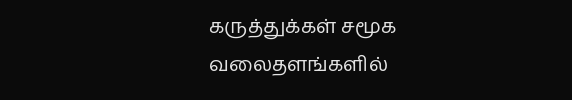கருத்துக்கள் சமூக வலைதளங்களில்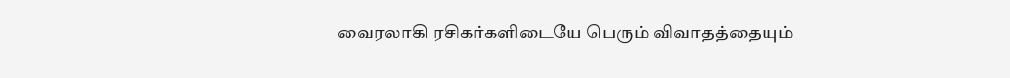வைரலாகி ரசிகர்களிடையே பெரும் விவாதத்தையும்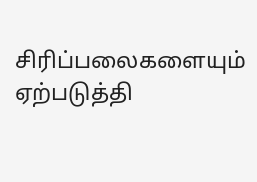சிரிப்பலைகளையும் ஏற்படுத்தி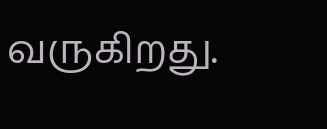வருகிறது.